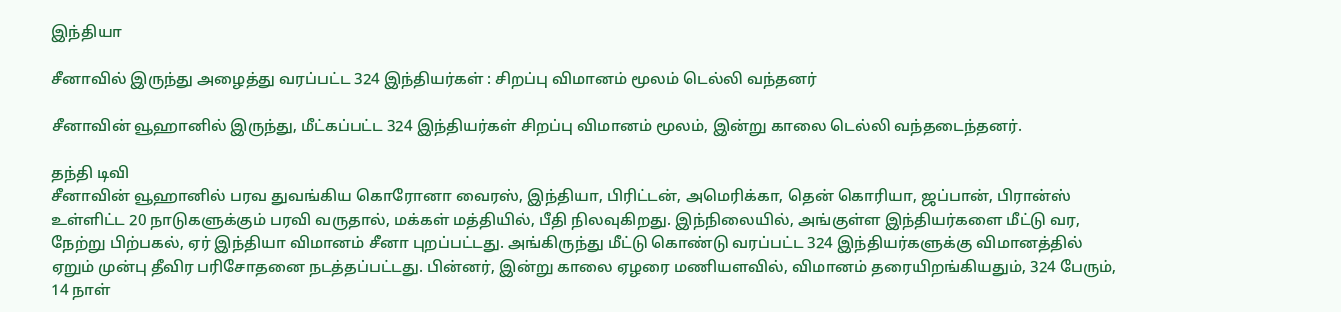இந்தியா

சீனாவில் இருந்து அழைத்து வரப்பட்ட 324 இந்தியர்கள் : சிறப்பு விமானம் மூலம் டெல்லி வந்தனர்

சீனாவின் வூஹானில் இருந்து, மீட்கப்பட்ட 324 இந்தியர்கள் சிறப்பு விமானம் மூலம், இன்று காலை டெல்லி வந்தடைந்தனர்.

தந்தி டிவி
சீனாவின் வூஹானில் பரவ துவங்கிய கொரோனா வைரஸ், இந்தியா, பிரிட்டன், அமெரிக்கா, தென் கொரியா, ஜப்பான், பிரான்ஸ் உள்ளிட்ட 20 நாடுகளுக்கும் பரவி வருதால், மக்கள் மத்தியில், பீதி நிலவுகிறது. இந்நிலையில், அங்குள்ள இந்தியர்களை மீட்டு வர, நேற்று பிற்பகல், ஏர் இந்தியா விமானம் சீனா புறப்பட்டது. அங்கிருந்து மீட்டு கொண்டு வரப்பட்ட 324 இந்தியர்களுக்கு விமானத்தில் ஏறும் முன்பு தீவிர பரிசோதனை நடத்தப்பட்டது. பின்னர், இன்று காலை ஏழரை மணியளவில், விமானம் தரையிறங்கியதும், 324 பேரும், 14 நாள்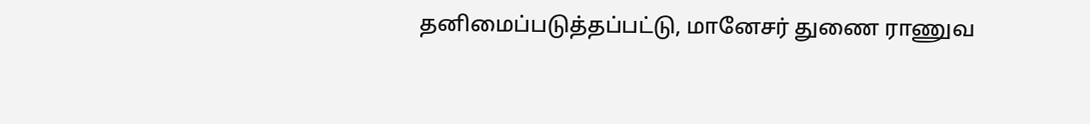தனிமைப்படுத்தப்பட்டு, மானேசர் துணை ராணுவ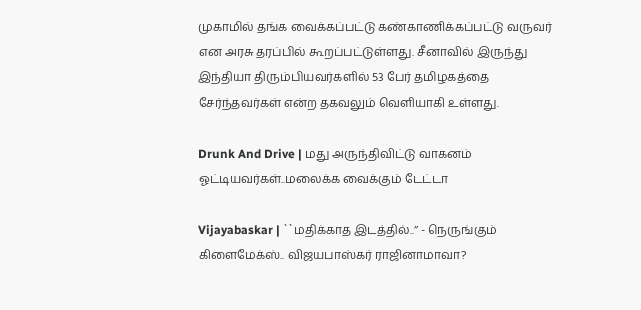முகாமில் தங்க வைக்கப்பட்டு கண்காணிக்கப்பட்டு வருவர் என அரசு தரப்பில் கூறப்பட்டுள்ளது. சீனாவில் இருந்து இந்தியா திரும்பியவர்களில் 53 பேர் தமிழகத்தை சேர்ந்தவர்கள் என்ற தகவலும் வெளியாகி உள்ளது.

Drunk And Drive | மது அருந்திவிட்டு வாகனம் ஓட்டியவர்கள்..மலைக்க வைக்கும் டேட்டா

Vijayabaskar | ``மதிக்காத இடத்தில்..’’ - நெருங்கும் கிளைமேக்ஸ்.. விஜயபாஸ்கர் ராஜினாமாவா?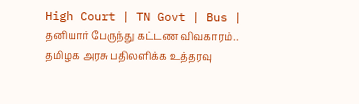High Court | TN Govt | Bus | தனியார் பேருந்து கட்டண விவகாரம்.. தமிழக அரசு பதிலளிக்க உத்தரவு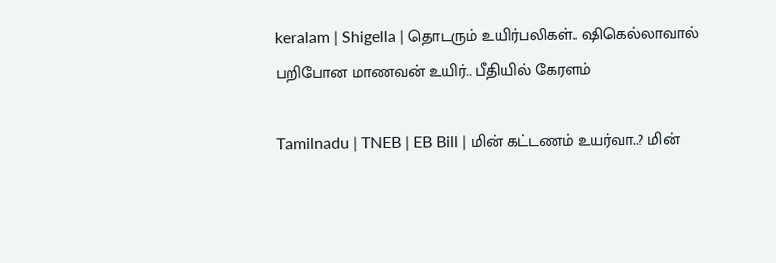keralam | Shigella | தொடரும் உயிர்பலிகள்.. ஷிகெல்லாவால் பறிபோன மாணவன் உயிர்.. பீதியில் கேரளம்

Tamilnadu | TNEB | EB Bill | மின் கட்டணம் உயர்வா..? மின்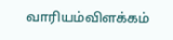வாரியம்விளக்கம்